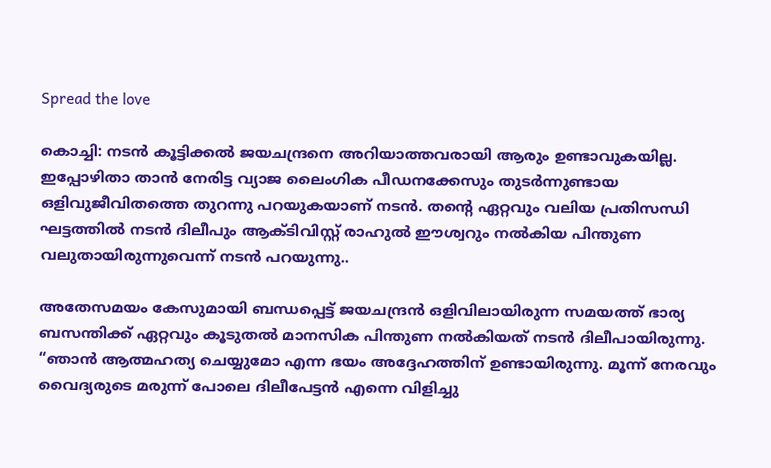Spread the love

കൊച്ചി: നടൻ കൂട്ടിക്കൽ ജയചന്ദ്രനെ അറിയാത്തവരായി ആരും ഉണ്ടാവുകയില്ല. ഇപ്പോഴിതാ താൻ നേരിട്ട വ്യാജ ലൈംഗിക പീഡനക്കേസും തുടർന്നുണ്ടായ ഒളിവുജീവിതത്തെ തുറന്നു പറയുകയാണ് നടൻ. തന്റെ ഏറ്റവും വലിയ പ്രതിസന്ധി ഘട്ടത്തിൽ നടൻ ദിലീപും ആക്ടിവിസ്റ്റ് രാഹുൽ ഈശ്വറും നൽകിയ പിന്തുണ വലുതായിരുന്നുവെന്ന് നടൻ പറയുന്നു..

അതേസമയം കേസുമായി ബന്ധപ്പെട്ട് ജയചന്ദ്രൻ ഒളിവിലായിരുന്ന സമയത്ത് ഭാര്യ ബസന്തിക്ക് ഏറ്റവും കൂടുതൽ മാനസിക പിന്തുണ നൽകിയത് നടൻ ദിലീപായിരുന്നു. “ഞാൻ ആത്മഹത്യ ചെയ്യുമോ എന്ന ഭയം അദ്ദേഹത്തിന് ഉണ്ടായിരുന്നു. മൂന്ന് നേരവും വൈദ്യരുടെ മരുന്ന് പോലെ ദിലീപേട്ടൻ എന്നെ വിളിച്ചു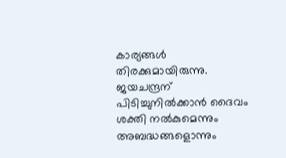കാര്യങ്ങൾ തിരക്കുമായിരുന്നു. ജയചന്ദ്രന് പിടിച്ചുനിൽക്കാൻ ദൈവം ശക്തി നൽകുമെന്നും അബദ്ധങ്ങളൊന്നും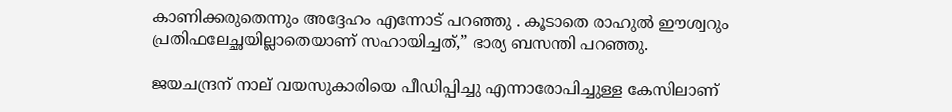കാണിക്കരുതെന്നും അദ്ദേഹം എന്നോട് പറഞ്ഞു . കൂടാതെ രാഹുൽ ഈശ്വറും പ്രതിഫലേച്ഛയില്ലാതെയാണ് സഹായിച്ചത്,” ഭാര്യ ബസന്തി പറഞ്ഞു.

ജയചന്ദ്രന് നാല് വയസുകാരിയെ പീഡിപ്പിച്ചു എന്നാരോപിച്ചുള്ള കേസിലാണ്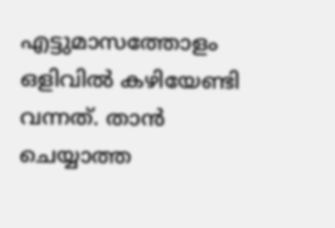എട്ടുമാസത്തോളം ഒളിവിൽ കഴിയേണ്ടി വന്നത്. താൻ ചെയ്യാത്ത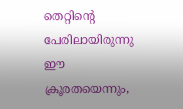തെറ്റിന്റെ പേരിലായിരുന്നു ഈ ക്രൂരതയെന്നും,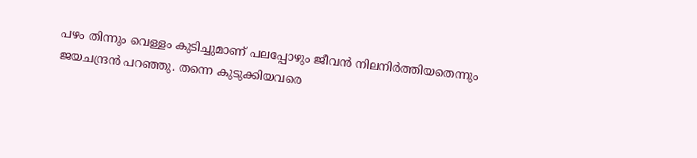പഴം തിന്നും വെള്ളം കുടിച്ചുമാണ് പലപ്പോഴും ജീവൻ നിലനിർത്തിയതെന്നും ജയചന്ദ്രൻ പറഞ്ഞു. തന്നെ കുടുക്കിയവരെ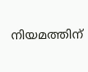നിയമത്തിന്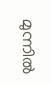മുന്നിൽ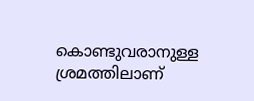കൊണ്ടുവരാനുള്ള ശ്രമത്തിലാണ്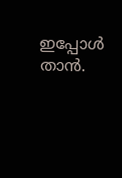ഇപ്പോൾ താൻ.